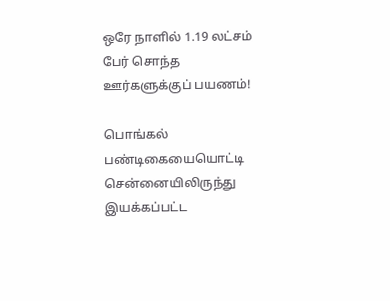ஒரே நாளில் 1.19 லட்சம் பேர் சொந்த ஊர்களுக்குப் பயணம்!

பொங்கல் பண்டிகையையொட்டி சென்னையிலிருந்து இயக்கப்பட்ட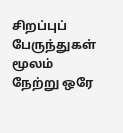சிறப்புப் பேருந்துகள் மூலம் நேற்று ஒரே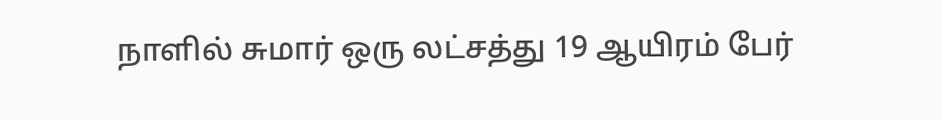நாளில் சுமார் ஒரு லட்சத்து 19 ஆயிரம் பேர்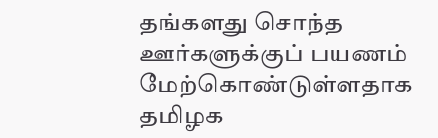தங்களது சொந்த ஊர்களுக்குப் பயணம் மேற்கொண்டுள்ளதாக தமிழக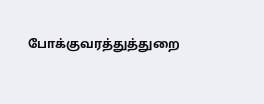போக்குவரத்துத்துறை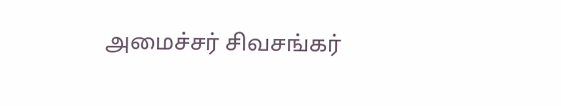அமைச்சர் சிவசங்கர்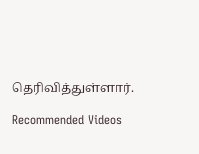தெரிவித்துள்ளார்.

Recommended Videos